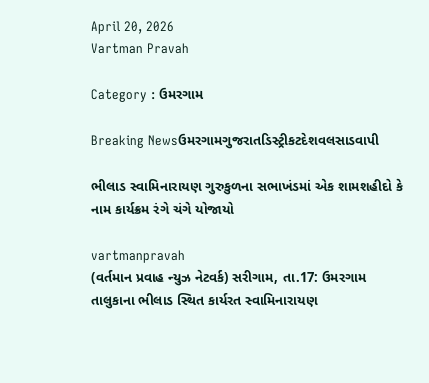April 20, 2026
Vartman Pravah

Category : ઉમરગામ

Breaking Newsઉમરગામગુજરાતડિસ્ટ્રીકટદેશવલસાડવાપી

ભીલાડ સ્‍વામિનારાયણ ગુરુકુળના સભાખંડમાં એક શામશહીદો કે નામ કાર્યક્રમ રંગે ચંગે યોજાયો

vartmanpravah
(વર્તમાન પ્રવાહ ન્‍યુઝ નેટવર્ક) સરીગામ, તા.17: ઉમરગામ તાલુકાના ભીલાડ સ્‍થિત કાર્યરત સ્‍વામિનારાયણ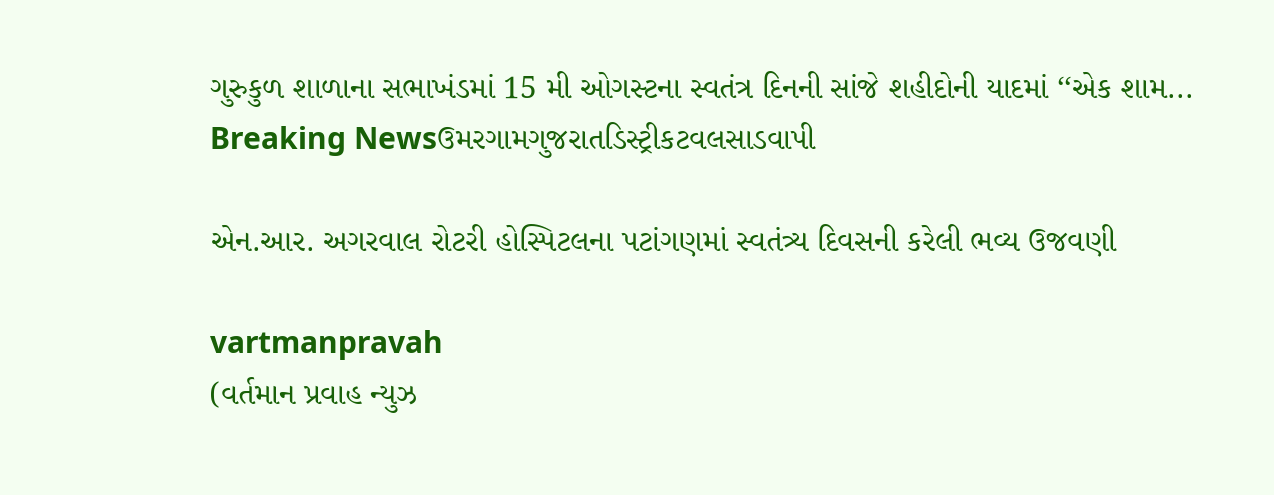ગુરુકુળ શાળાના સભાખંડમાં 15 મી ઓગસ્‍ટના સ્‍વતંત્ર દિનની સાંજે શહીદોની યાદમાં ‘‘એક શામ...
Breaking Newsઉમરગામગુજરાતડિસ્ટ્રીકટવલસાડવાપી

એન.આર. અગરવાલ રોટરી હોસ્‍પિટલના પટાંગણમાં સ્‍વતંત્ર્ય દિવસની કરેલી ભવ્‍ય ઉજવણી

vartmanpravah
(વર્તમાન પ્રવાહ ન્‍યુઝ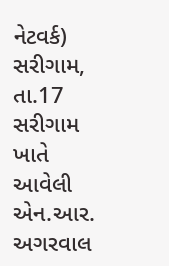નેટવર્ક) સરીગામ, તા.17 સરીગામ ખાતે આવેલી એન.આર. અગરવાલ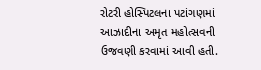રોટરી હોસ્‍પિટલના પટાંગણમાં આઝાદીના અમૃત મહોત્‍સવની ઉજવણી કરવામાં આવી હતી.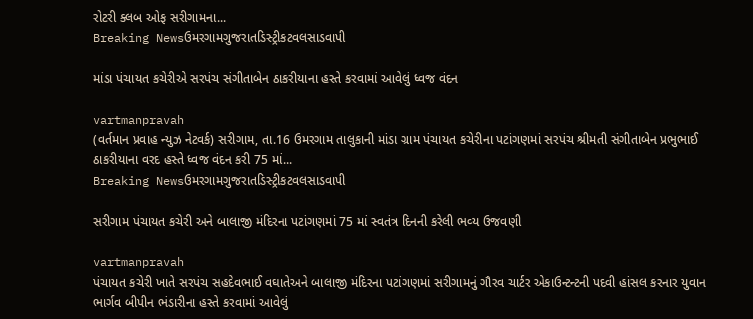રોટરી ક્‍લબ ઓફ સરીગામના...
Breaking Newsઉમરગામગુજરાતડિસ્ટ્રીકટવલસાડવાપી

માંડા પંચાયત કચેરીએ સરપંચ સંગીતાબેન ઠાકરીયાના હસ્‍તે કરવામાં આવેલું ધ્‍વજ વંદન

vartmanpravah
(વર્તમાન પ્રવાહ ન્‍યુઝ નેટવર્ક) સરીગામ, તા.16 ઉમરગામ તાલુકાની માંડા ગ્રામ પંચાયત કચેરીના પટાંગણમાં સરપંચ શ્રીમતી સંગીતાબેન પ્રભુભાઈ ઠાકરીયાના વરદ હસ્‍તે ધ્‍વજ વંદન કરી 75 માં...
Breaking Newsઉમરગામગુજરાતડિસ્ટ્રીકટવલસાડવાપી

સરીગામ પંચાયત કચેરી અને બાલાજી મંદિરના પટાંગણમાં 75 માં સ્‍વતંત્ર દિનની કરેલી ભવ્‍ય ઉજવણી

vartmanpravah
પંચાયત કચેરી ખાતે સરપંચ સહદેવભાઈ વઘાતેઅને બાલાજી મંદિરના પટાંગણમાં સરીગામનું ગૌરવ ચાર્ટર એકાઉન્‍ટન્‍ટની પદવી હાંસલ કરનાર યુવાન ભાર્ગવ બીપીન ભંડારીના હસ્‍તે કરવામાં આવેલું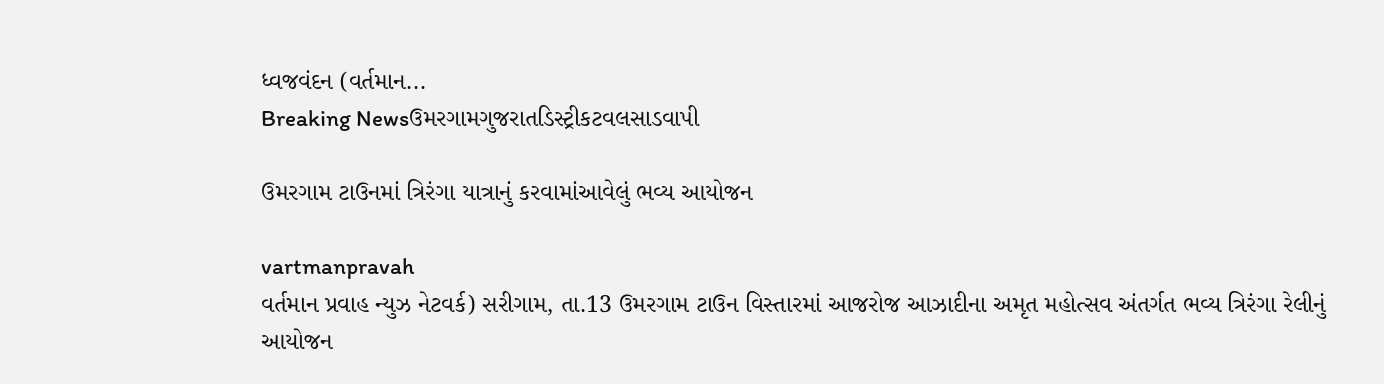ધ્‍વજવંદન (વર્તમાન...
Breaking Newsઉમરગામગુજરાતડિસ્ટ્રીકટવલસાડવાપી

ઉમરગામ ટાઉનમાં ત્રિરંગા યાત્રાનું કરવામાંઆવેલું ભવ્‍ય આયોજન

vartmanpravah
વર્તમાન પ્રવાહ ન્‍યુઝ નેટવર્ક) સરીગામ, તા.13 ઉમરગામ ટાઉન વિસ્‍તારમાં આજરોજ આઝાદીના અમૃત મહોત્‍સવ અંતર્ગત ભવ્‍ય ત્રિરંગા રેલીનું આયોજન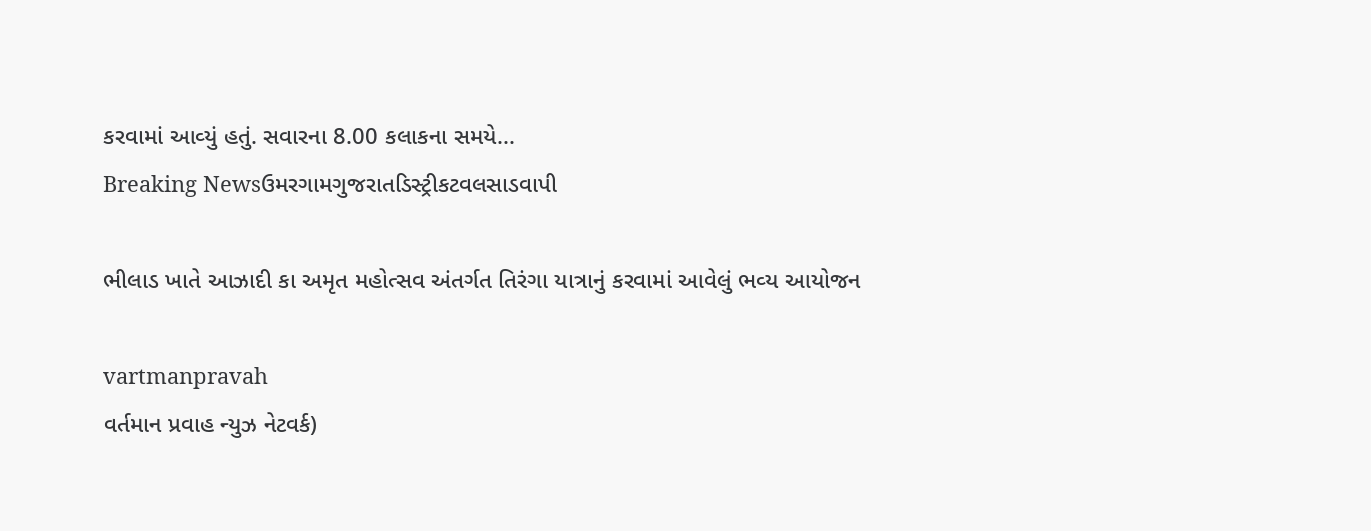કરવામાં આવ્‍યું હતું. સવારના 8.00 કલાકના સમયે...
Breaking Newsઉમરગામગુજરાતડિસ્ટ્રીકટવલસાડવાપી

ભીલાડ ખાતે આઝાદી કા અમૃત મહોત્‍સવ અંતર્ગત તિરંગા યાત્રાનું કરવામાં આવેલું ભવ્‍ય આયોજન

vartmanpravah
વર્તમાન પ્રવાહ ન્‍યુઝ નેટવર્ક)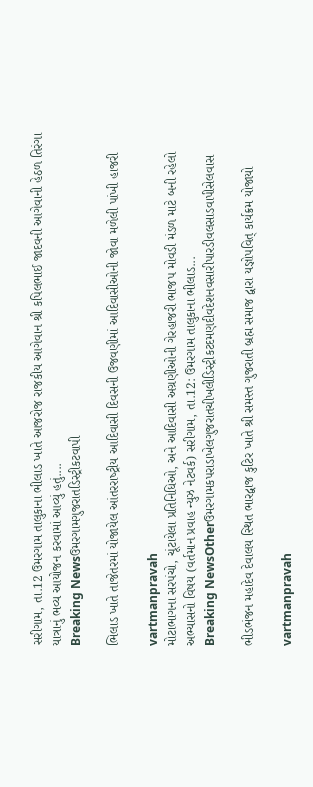સરીગામ, તા.12 ઉમરગામ તાલુકાના ભીલાડ ખાતે આજરોજ રાજકીય આગેવાન શ્રી કપિલભાઈ જાદવની આગેવાની હેઠળ તિરંગા યાત્રાનું ભવ્‍ય આયોજન કરવામાં આવ્‍યું હતું....
Breaking Newsઉમરગામગુજરાતડિસ્ટ્રીકટવાપી

ભિલાડ ખાતે તાજેતરમાં યોજાયેલ આંતરરાષ્‍ટ્રીય આદિવાસી દિવસની ઉજવણીમાં આદિવાસીઓની જોવા મળેલી પાંખી હાજરી

vartmanpravah
મોટાભાગના સરપંચો, ચૂંટાયેલા પ્રતિનિધિઓ, અને આદિવાસી અગ્રણીઓની ગેરહાજરી ભાજપ મોવડી મંડળ માટે બની રહેલો અભ્‍યાસનો વિષય (વર્તમાન પ્રવાહ ન્‍યુઝ નેટવર્ક) સરીગામ, તા.12: ઉમરગામ તાલુકાના ભીલાડ...
Breaking NewsOtherઉમરગામકપરાડાખેલગુજરાતચીખલીડિસ્ટ્રીકટદમણદીવદેશનવસારીપારડીવલસાડવાપીસેલવાસ

ભીડભંજન મહાદેવ દેવાલય સ્‍થિત ભારદ્વાજ કુટિર ખાતે શ્રી સમસ્‍ત ગુજરાતી બ્રહ્મ સમાજ દ્વારા યજ્ઞોપવિત્‌ કાર્યક્રમ યોજાયો

vartmanpravah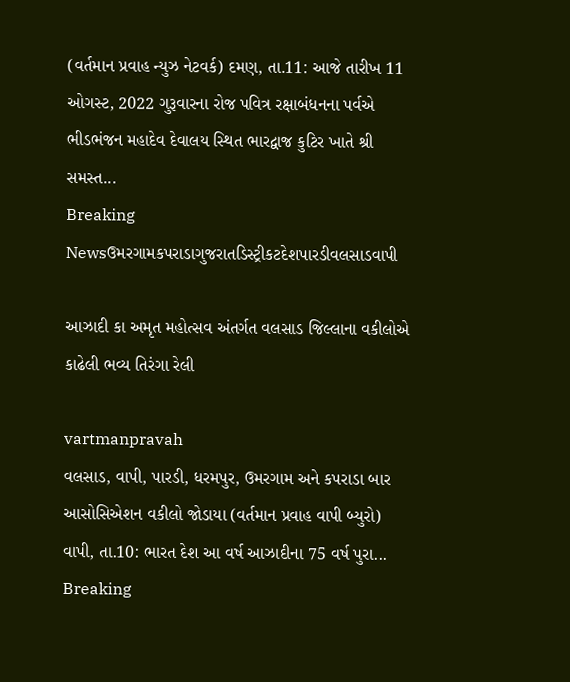(વર્તમાન પ્રવાહ ન્‍યુઝ નેટવર્ક) દમણ, તા.11: આજે તારીખ 11 ઓગસ્‍ટ, 2022 ગુરૂવારના રોજ પવિત્ર રક્ષાબંધનના પર્વએ ભીડભંજન મહાદેવ દેવાલય સ્‍થિત ભારદ્વાજ કુટિર ખાતે શ્રી સમસ્‍ત...
Breaking Newsઉમરગામકપરાડાગુજરાતડિસ્ટ્રીકટદેશપારડીવલસાડવાપી

આઝાદી કા અમૃત મહોત્‍સવ અંતર્ગત વલસાડ જિલ્લાના વકીલોએ કાઢેલી ભવ્‍ય તિરંગા રેલી

vartmanpravah
વલસાડ, વાપી, પારડી, ધરમપુર, ઉમરગામ અને કપરાડા બાર આસોસિએશન વકીલો જોડાયા (વર્તમાન પ્રવાહ વાપી બ્‍યુરો) વાપી, તા.10: ભારત દેશ આ વર્ષ આઝાદીના 75 વર્ષ પુરા...
Breaking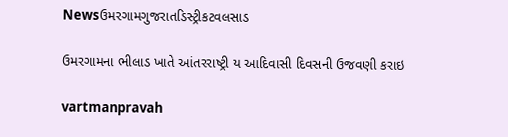Newsઉમરગામગુજરાતડિસ્ટ્રીકટવલસાડ

ઉમરગામના ભીલાડ ખાતે આંતરરાષ્ટ્રી ય આદિવાસી દિવસની ઉજવણી કરાઇ

vartmanpravah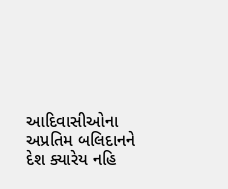આદિવાસીઓના અપ્રતિમ બલિદાનને દેશ ક્યારેય નહિ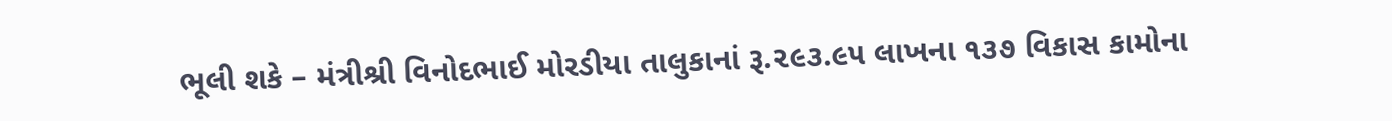ભૂલી શકે – મંત્રીશ્રી વિનોદભાઈ મોરડીયા તાલુકાનાં રૂ.૨૯૩.૯૫ લાખના ૧૩૭ વિકાસ કામોના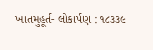ખાતમુહૂર્ત- લોકાર્પણ : ૧૮૩૩૯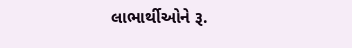લાભાર્થીઓને રૂ.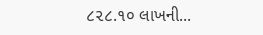૮૨૮.૧૦ લાખની...